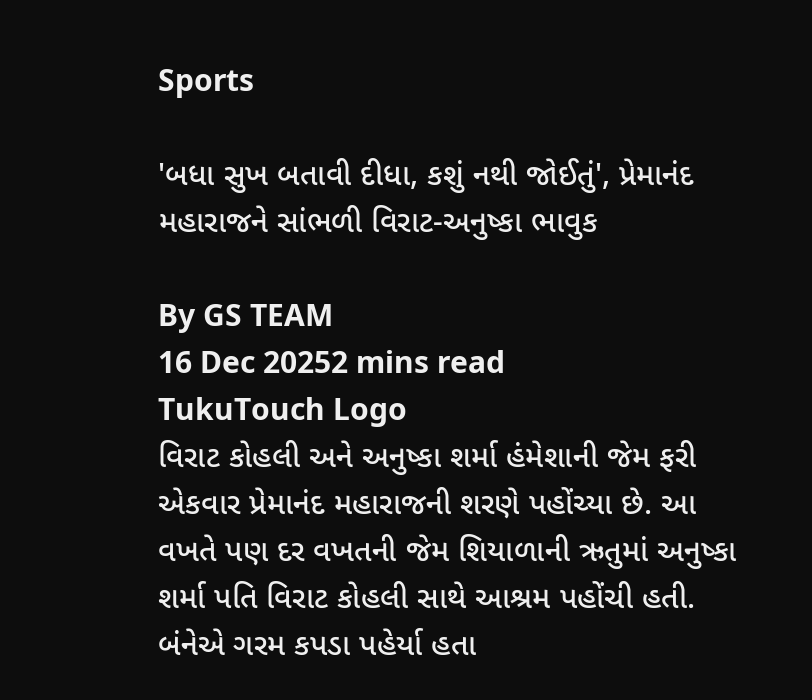Sports

'બધા સુખ બતાવી દીધા, કશું નથી જોઈતું', પ્રેમાનંદ મહારાજને સાંભળી વિરાટ-અનુષ્કા ભાવુક

By GS TEAM
16 Dec 20252 mins read
TukuTouch Logo
વિરાટ કોહલી અને અનુષ્કા શર્મા હંમેશાની જેમ ફરી એકવાર પ્રેમાનંદ મહારાજની શરણે પહોંચ્યા છે. આ વખતે પણ દર વખતની જેમ શિયાળાની ઋતુમાં અનુષ્કા શર્મા પતિ વિરાટ કોહલી સાથે આશ્રમ પહોંચી હતી. બંનેએ ગરમ કપડા પહેર્યા હતા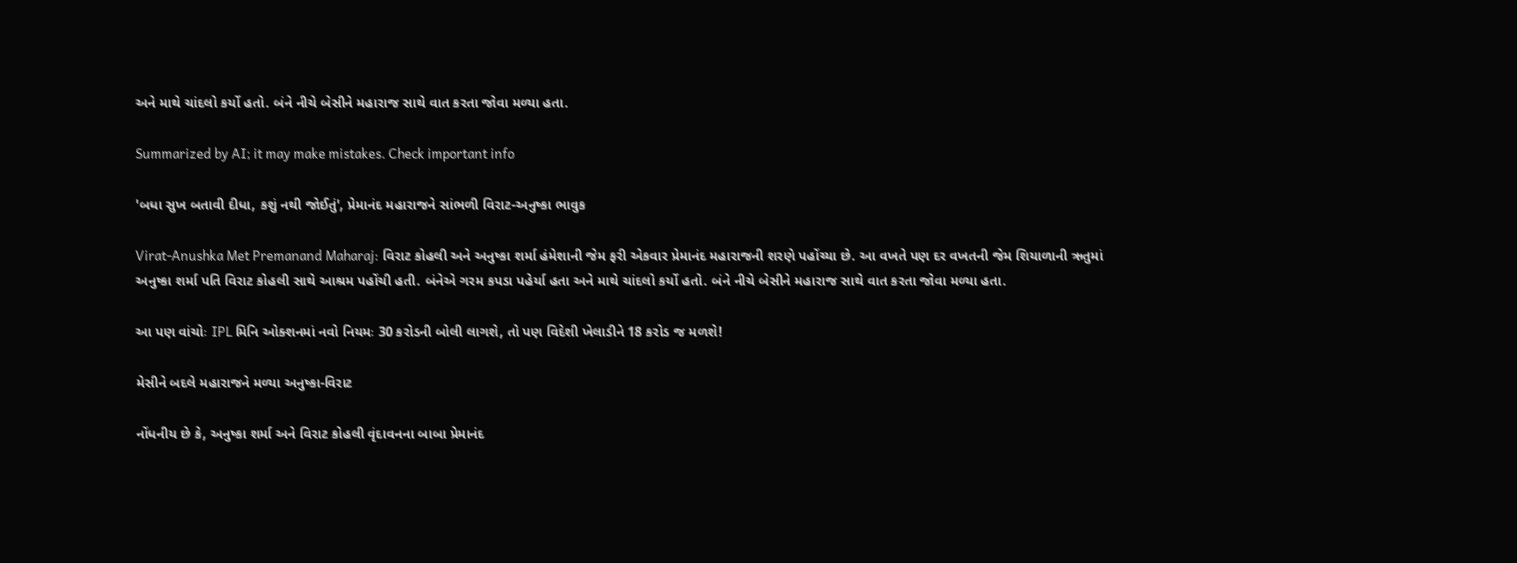અને માથે ચાંદલો કર્યો હતો. બંને નીચે બેસીને મહારાજ સાથે વાત કરતા જોવા મળ્યા હતા.

Summarized by AI; it may make mistakes. Check important info

'બધા સુખ બતાવી દીધા, કશું નથી જોઈતું', પ્રેમાનંદ મહારાજને સાંભળી વિરાટ-અનુષ્કા ભાવુક

Virat-Anushka Met Premanand Maharaj: વિરાટ કોહલી અને અનુષ્કા શર્મા હંમેશાની જેમ ફરી એકવાર પ્રેમાનંદ મહારાજની શરણે પહોંચ્યા છે. આ વખતે પણ દર વખતની જેમ શિયાળાની ઋતુમાં અનુષ્કા શર્મા પતિ વિરાટ કોહલી સાથે આશ્રમ પહોંચી હતી. બંનેએ ગરમ કપડા પહેર્યા હતા અને માથે ચાંદલો કર્યો હતો. બંને નીચે બેસીને મહારાજ સાથે વાત કરતા જોવા મળ્યા હતા.

આ પણ વાંચોઃ IPL મિનિ ઓક્શનમાં નવો નિયમઃ 30 કરોડની બોલી લાગશે, તો પણ વિદેશી ખેલાડીને 18 કરોડ જ મળશે!

મેસીને બદલે મહારાજને મળ્યા અનુષ્કા-વિરાટ

નોંધનીય છે કે, અનુષ્કા શર્મા અને વિરાટ કોહલી વૃંદાવનના બાબા પ્રેમાનંદ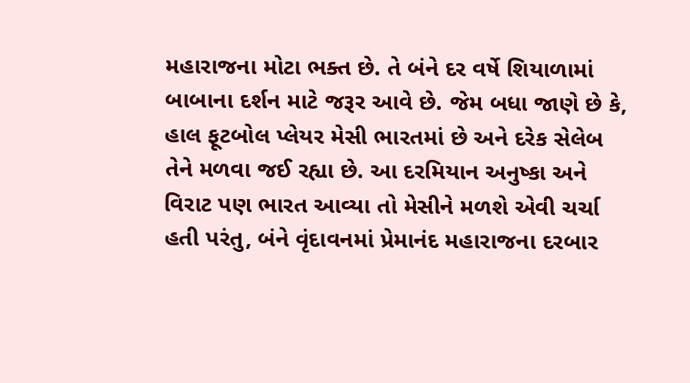મહારાજના મોટા ભક્ત છે. તે બંને દર વર્ષે શિયાળામાં બાબાના દર્શન માટે જરૂર આવે છે. જેમ બધા જાણે છે કે, હાલ ફૂટબોલ પ્લેયર મેસી ભારતમાં છે અને દરેક સેલેબ તેને મળવા જઈ રહ્યા છે. આ દરમિયાન અનુષ્કા અને વિરાટ પણ ભારત આવ્યા તો મેસીને મળશે એવી ચર્ચા હતી પરંતુ, બંને વૃંદાવનમાં પ્રેમાનંદ મહારાજના દરબાર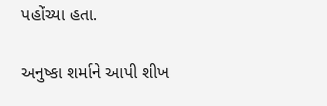પહોંચ્યા હતા.

અનુષ્કા શર્માને આપી શીખ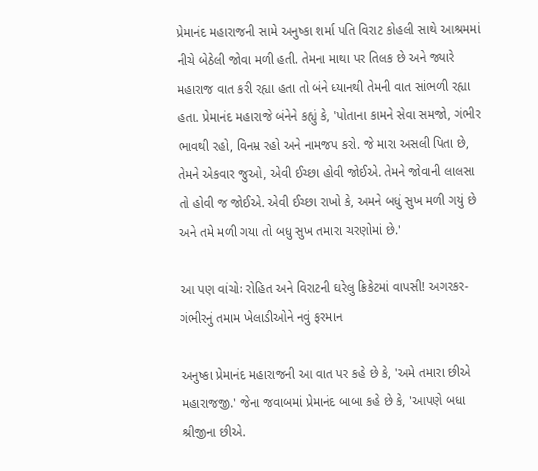પ્રેમાનંદ મહારાજની સામે અનુષ્કા શર્મા પતિ વિરાટ કોહલી સાથે આશ્રમમાં નીચે બેઠેલી જોવા મળી હતી. તેમના માથા પર તિલક છે અને જ્યારે મહારાજ વાત કરી રહ્યા હતા તો બંને ધ્યાનથી તેમની વાત સાંભળી રહ્યા હતા. પ્રેમાનંદ મહારાજે બંનેને કહ્યું કે, 'પોતાના કામને સેવા સમજો, ગંભીર ભાવથી રહો, વિનમ્ર રહો અને નામજપ કરો. જે મારા અસલી પિતા છે, તેમને એકવાર જુઓ, એવી ઈચ્છા હોવી જોઈએ. તેમને જોવાની લાલસા તો હોવી જ જોઈએ. એવી ઈચ્છા રાખો કે, અમને બધું સુખ મળી ગયું છે અને તમે મળી ગયા તો બધુ સુખ તમારા ચરણોમાં છે.'

આ પણ વાંચોઃ રોહિત અને વિરાટની ઘરેલુ ક્રિકેટમાં વાપસી! અગરકર-ગંભીરનું તમામ ખેલાડીઓને નવું ફરમાન

અનુષ્કા પ્રેમાનંદ મહારાજની આ વાત પર કહે છે કે, 'અમે તમારા છીએ મહારાજજી.' જેના જવાબમાં પ્રેમાનંદ બાબા કહે છે કે, 'આપણે બધા શ્રીજીના છીએ.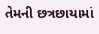તેમની છત્રછાયામાં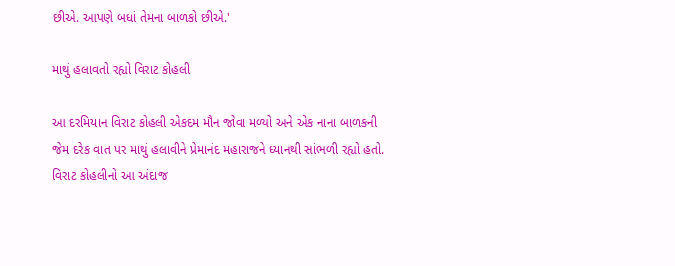છીએ. આપણે બધાં તેમના બાળકો છીએ.'

માથું હલાવતો રહ્યો વિરાટ કોહલી

આ દરમિયાન વિરાટ કોહલી એકદમ મૌન જોવા મળ્યો અને એક નાના બાળકની જેમ દરેક વાત પર માથું હલાવીને પ્રેમાનંદ મહારાજને ધ્યાનથી સાંભળી રહ્યો હતો. વિરાટ કોહલીનો આ અંદાજ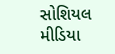સોશિયલ મીડિયા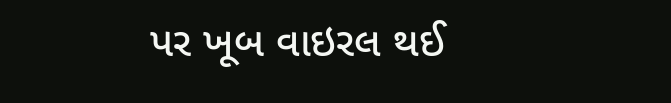પર ખૂબ વાઇરલ થઈ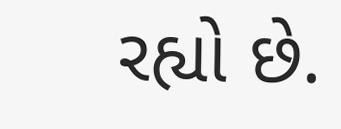રહ્યો છે.